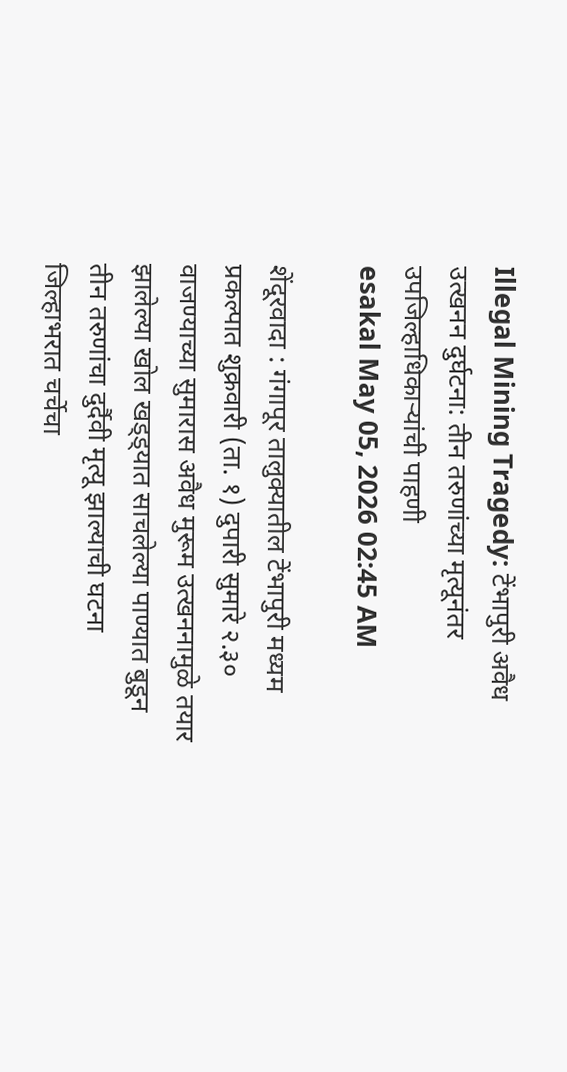Illegal Mining Tragedy: टेंभापुरी अवैध उत्खनन दुर्घटना: तीन तरुणांच्या मृत्यूनंतर उपजिल्हाधिकाऱ्यांची पाहणी
esakal May 05, 2026 02:45 AM

शेंदूरवादा : गंगापूर तालुक्यातील टेंभापुरी मध्यम प्रकल्पात शुक्रवारी (ता. १) दुपारी सुमारे २.३० वाजण्याच्या सुमारास अवैध मुरूम उत्खननामुळे तयार झालेल्या खोल खड्ड्यात साचलेल्या पाण्यात बुडून तीन तरुणांचा दुर्दैवी मृत्यू झाल्याची घटना जिल्हाभरात चर्चेचा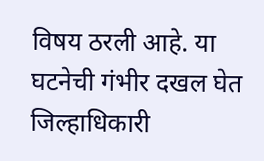विषय ठरली आहे. या घटनेची गंभीर दखल घेत जिल्हाधिकारी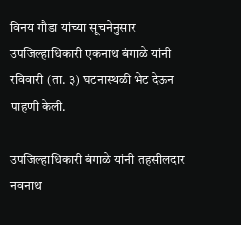विनय गौडा यांच्या सूचनेनुसार उपजिल्हाधिकारी एकनाथ बंगाळे यांनी रविवारी (ता. ३) घटनास्थळी भेट देऊन पाहणी केली.

उपजिल्हाधिकारी बंगाळे यांनी तहसीलदार नवनाथ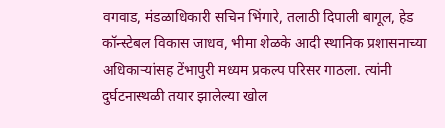वगवाड, मंडळाधिकारी सचिन भिंगारे, तलाठी दिपाली बागूल, हेड कॉन्स्टेबल विकास जाधव, भीमा शेळके आदी स्थानिक प्रशासनाच्या अधिकाऱ्यांसह टेंभापुरी मध्यम प्रकल्प परिसर गाठला. त्यांनी दुर्घटनास्थळी तयार झालेल्या खोल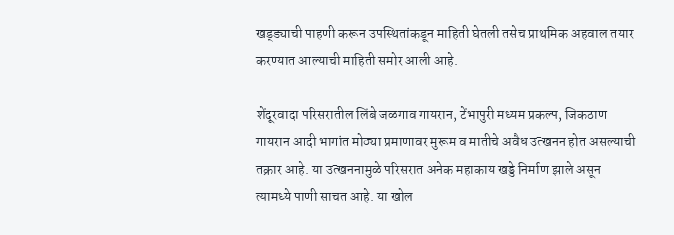खड्ड्याची पाहणी करून उपस्थितांकडून माहिती घेतली तसेच प्राथमिक अहवाल तयार करण्यात आल्याची माहिती समोर आली आहे.

शेंदूरवादा परिसरातील लिंबे जळगाव गायरान, टेंभापुरी मध्यम प्रकल्प, जिकठाण गायरान आदी भागांत मोठ्या प्रमाणावर मुरूम व मातीचे अवैध उत्खनन होत असल्याची तक्रार आहे. या उत्खननामुळे परिसरात अनेक महाकाय खड्डे निर्माण झाले असून त्यामध्ये पाणी साचत आहे. या खोल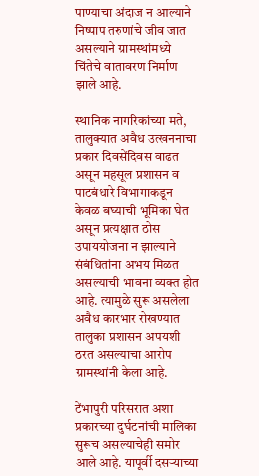पाण्याचा अंदाज न आल्याने निष्पाप तरुणांचे जीव जात असल्याने ग्रामस्थांमध्ये चिंतेचे वातावरण निर्माण झाले आहे.

स्थानिक नागरिकांच्या मते, तालुक्यात अवैध उत्खननाचा प्रकार दिवसेंदिवस वाढत असून महसूल प्रशासन व पाटबंधारे विभागाकडून केवळ बघ्याची भूमिका घेत असून प्रत्यक्षात ठोस उपाययोजना न झाल्याने संबंधितांना अभय मिळत असल्याची भावना व्यक्त होत आहे. त्यामुळे सुरू असलेला अवैध कारभार रोखण्यात तालुका प्रशासन अपयशी ठरत असल्याचा आरोप ग्रामस्थांनी केला आहे.

टेंभापुरी परिसरात अशा प्रकारच्या दुर्घटनांची मालिका सुरूच असल्याचेही समोर आले आहे. यापूर्वी दसऱ्याच्या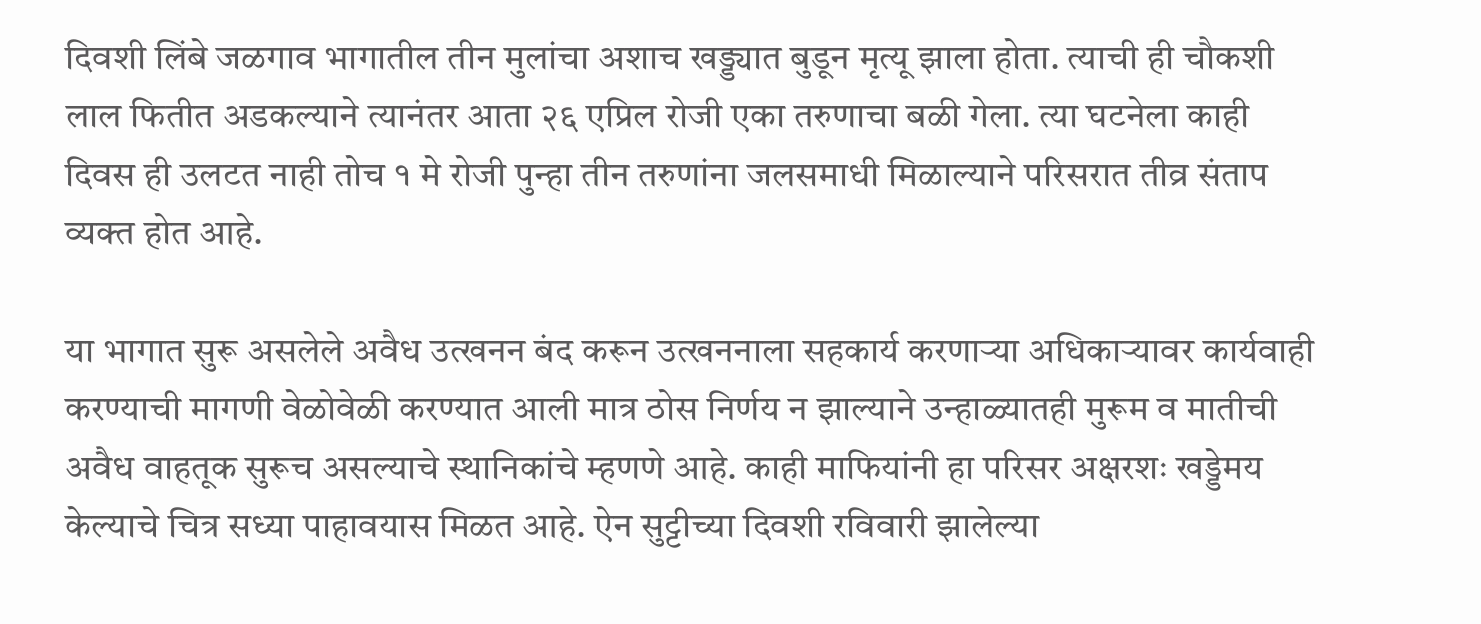दिवशी लिंबे जळगाव भागातील तीन मुलांचा अशाच खड्ड्यात बुडून मृत्यू झाला होता. त्याची ही चौकशी लाल फितीत अडकल्याने त्यानंतर आता २६ एप्रिल रोजी एका तरुणाचा बळी गेला. त्या घटनेला काही दिवस ही उलटत नाही तोच १ मे रोजी पुन्हा तीन तरुणांना जलसमाधी मिळाल्याने परिसरात तीव्र संताप व्यक्त होत आहे.

या भागात सुरू असलेले अवैध उत्खनन बंद करून उत्खननाला सहकार्य करणाऱ्या अधिकाऱ्यावर कार्यवाही करण्याची मागणी वेळोवेळी करण्यात आली मात्र ठोस निर्णय न झाल्याने उन्हाळ्यातही मुरूम व मातीची अवैध वाहतूक सुरूच असल्याचे स्थानिकांचे म्हणणे आहे. काही माफियांनी हा परिसर अक्षरशः खड्डेमय केल्याचे चित्र सध्या पाहावयास मिळत आहे. ऐन सुट्टीच्या दिवशी रविवारी झालेल्या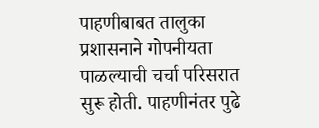पाहणीबाबत तालुका प्रशासनाने गोपनीयता पाळल्याची चर्चा परिसरात सुरू होती. पाहणीनंतर पुढे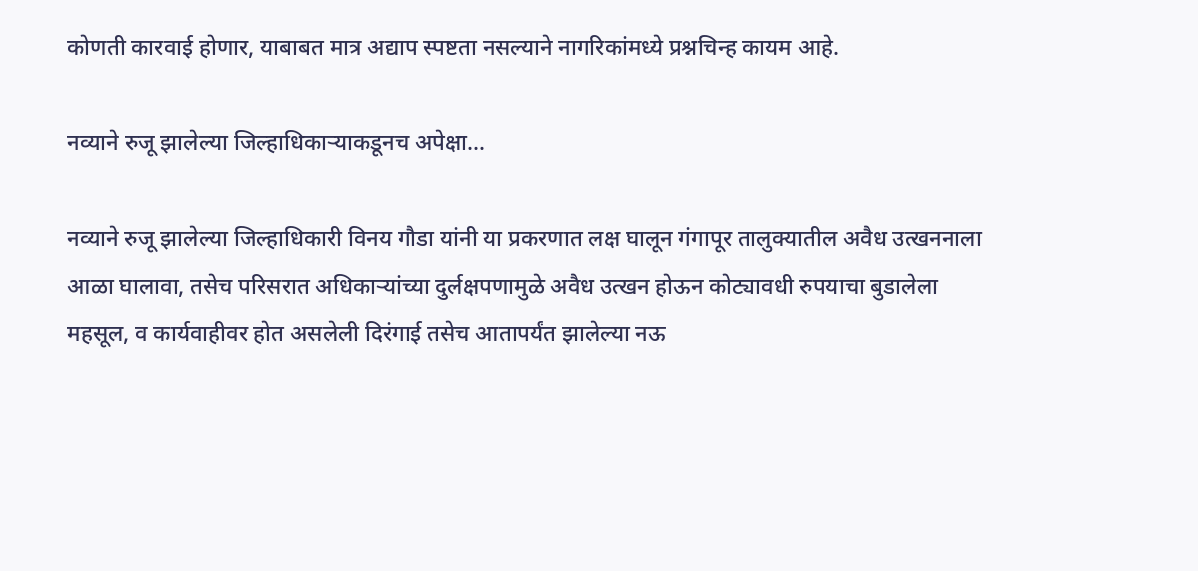कोणती कारवाई होणार, याबाबत मात्र अद्याप स्पष्टता नसल्याने नागरिकांमध्ये प्रश्नचिन्ह कायम आहे.

नव्याने रुजू झालेल्या जिल्हाधिकाऱ्याकडूनच अपेक्षा...

नव्याने रुजू झालेल्या जिल्हाधिकारी विनय गौडा यांनी या प्रकरणात लक्ष घालून गंगापूर तालुक्यातील अवैध उत्खननाला आळा घालावा, तसेच परिसरात अधिकाऱ्यांच्या दुर्लक्षपणामुळे अवैध उत्खन होऊन कोट्यावधी रुपयाचा बुडालेला महसूल, व कार्यवाहीवर होत असलेली दिरंगाई तसेच आतापर्यंत झालेल्या नऊ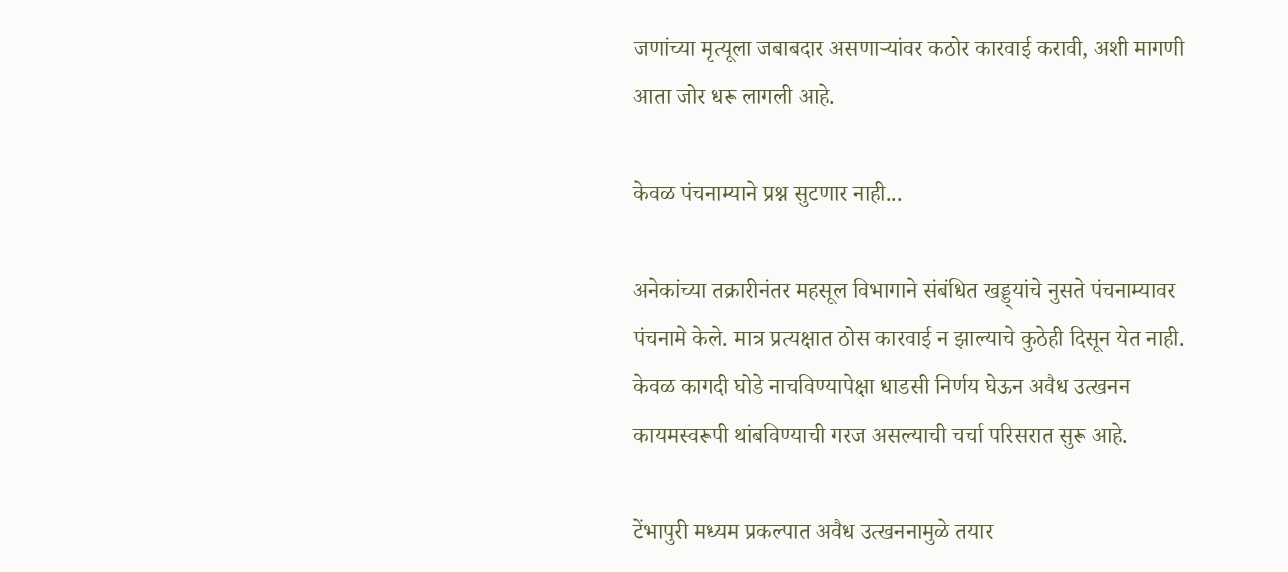जणांच्या मृत्यूला जबाबदार असणाऱ्यांवर कठोर कारवाई करावी, अशी मागणी आता जोर धरू लागली आहे.

केवळ पंचनाम्याने प्रश्न सुटणार नाही...

अनेकांच्या तक्रारीनंतर महसूल विभागाने संबंधित खड्ड्यांचे नुसते पंचनाम्यावर पंचनामे केले. मात्र प्रत्यक्षात ठोस कारवाई न झाल्याचे कुठेही दिसून येत नाही. केवळ कागदी घोडे नाचविण्यापेक्षा धाडसी निर्णय घेऊन अवैध उत्खनन कायमस्वरूपी थांबविण्याची गरज असल्याची चर्चा परिसरात सुरू आहे.

टेंभापुरी मध्यम प्रकल्पात अवैध उत्खननामुळे तयार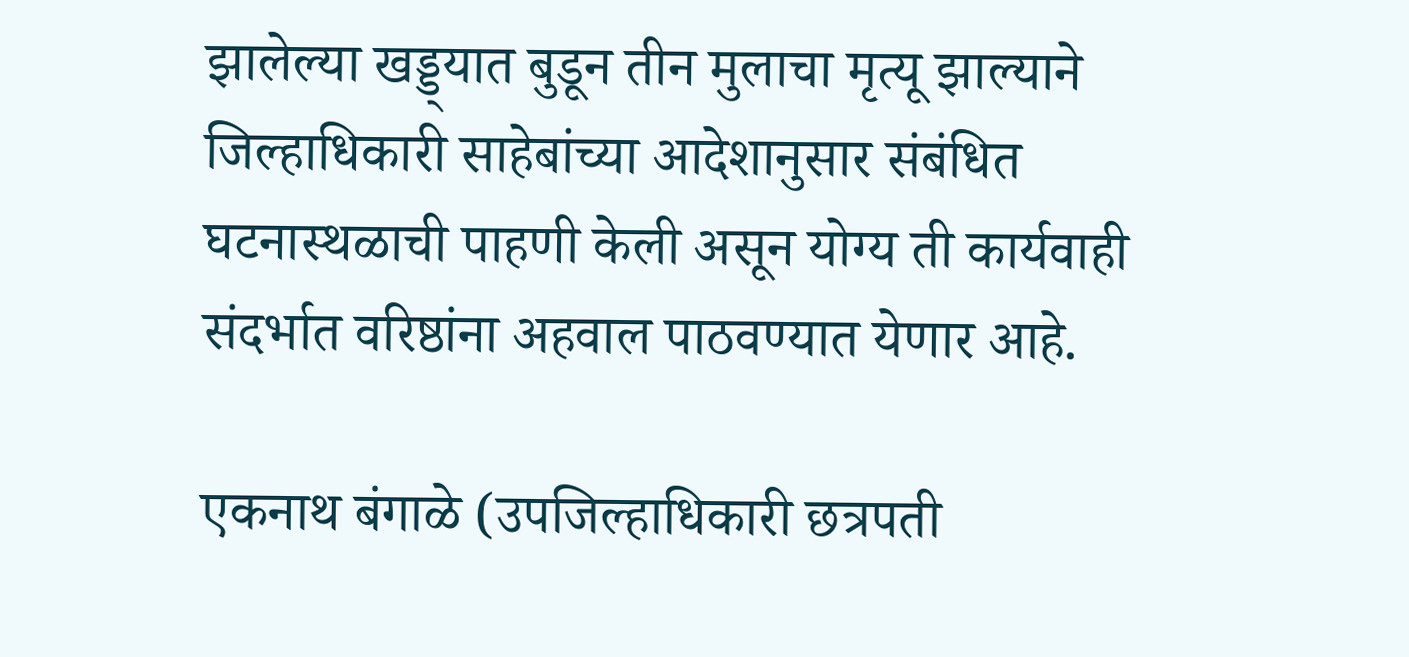झालेल्या खड्ड्यात बुडून तीन मुलाचा मृत्यू झाल्याने जिल्हाधिकारी साहेबांच्या आदेशानुसार संबंधित घटनास्थळाची पाहणी केली असून योग्य ती कार्यवाही संदर्भात वरिष्ठांना अहवाल पाठवण्यात येणार आहे.

एकनाथ बंगाळे (उपजिल्हाधिकारी छत्रपती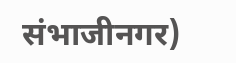संभाजीनगर)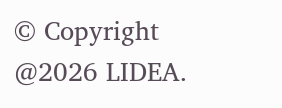© Copyright @2026 LIDEA.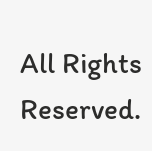All Rights Reserved.